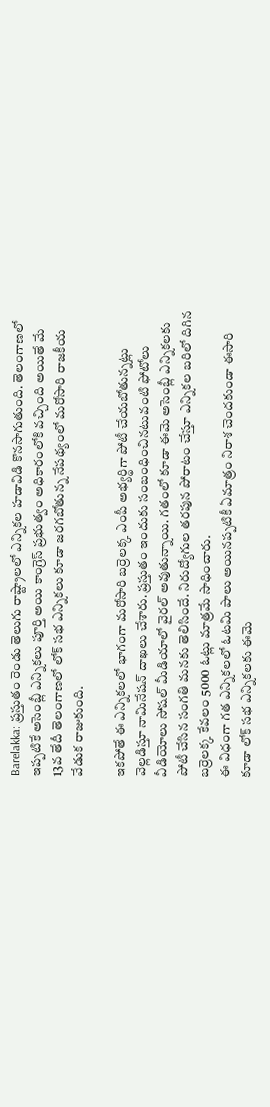Barelakka: ప్రస్తుతం రెండు తెలుగు రాష్ట్రాలలో ఎన్నికల హడావిడి కొనసాగుతుంది. తెలంగాణలో ఇప్పటికే అసెంబ్లీ ఎన్నికలు పూర్తి అయి కాంగ్రెస్ ప్రభుత్వం అధికారంలోకి వచ్చింది అయితే మే 13వ తేదీ తెలంగాణలో లోక్ సభ ఎన్నికలు కూడా జరగబోతున్న నేపథ్యంలో మరోసారి రాజకీయ వేడుక రాజుకుంది.

ఇకపోతే ఈ ఎన్నికలలో భాగంగా మరోసారి బర్రెలక్క ఎంపీ అభ్యర్థిగా పోటీ చేయబోతున్నట్లు వెల్లడిస్తూ నామినేషన్ దాఖలు చేశారు. ప్రస్తుతం ఇందుకు సంబంధించినటువంటి ఫోటోలు వీడియోలు సోషల్ మీడియాలో వైరల్ అవుతున్నాయి. గతంలో కూడా ఈమె అసెంబ్లీ ఎన్నికలకు పోటీ చేసిన సంగతి మనకు తెలిసిందే. నిరుద్యోగుల తరపున పోరాటం చేస్తూ ఎన్నికల బరిలో దిగిన బర్రెలక్క కేవలం 5000 ఓట్లు మాత్రమే సాధించారు.
ఈ విధంగా గత ఎన్నికలలో ఓటమి పాలు అయినప్పటికీ ఏమాత్రం నిరాశ చెందకుండా ఈసారి కూడా లోక్ సభ ఎన్నికలకు ఈమె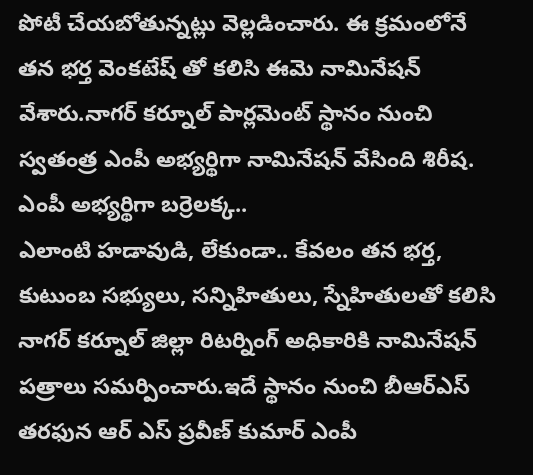పోటీ చేయబోతున్నట్లు వెల్లడించారు. ఈ క్రమంలోనే తన భర్త వెంకటేష్ తో కలిసి ఈమె నామినేషన్ వేశారు.నాగర్ కర్నూల్ పార్లమెంట్ స్థానం నుంచి స్వతంత్ర ఎంపీ అభ్యర్థిగా నామినేషన్ వేసింది శిరీష.
ఎంపీ అభ్యర్థిగా బర్రెలక్క..
ఎలాంటి హడావుడి, లేకుండా.. కేవలం తన భర్త, కుటుంబ సభ్యులు, సన్నిహితులు, స్నేహితులతో కలిసి నాగర్ కర్నూల్ జిల్లా రిటర్నింగ్ అధికారికి నామినేషన్ పత్రాలు సమర్పించారు.ఇదే స్థానం నుంచి బీఆర్ఎస్ తరఫున ఆర్ ఎస్ ప్రవీణ్ కుమార్ ఎంపీ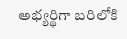అభ్యర్థిగా బరిలోకి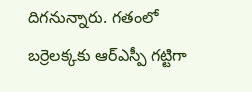దిగనున్నారు. గతంలో బర్రెలక్కకు ఆర్ఎస్పీ గట్టిగా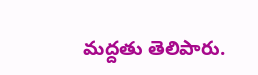మద్దతు తెలిపారు.